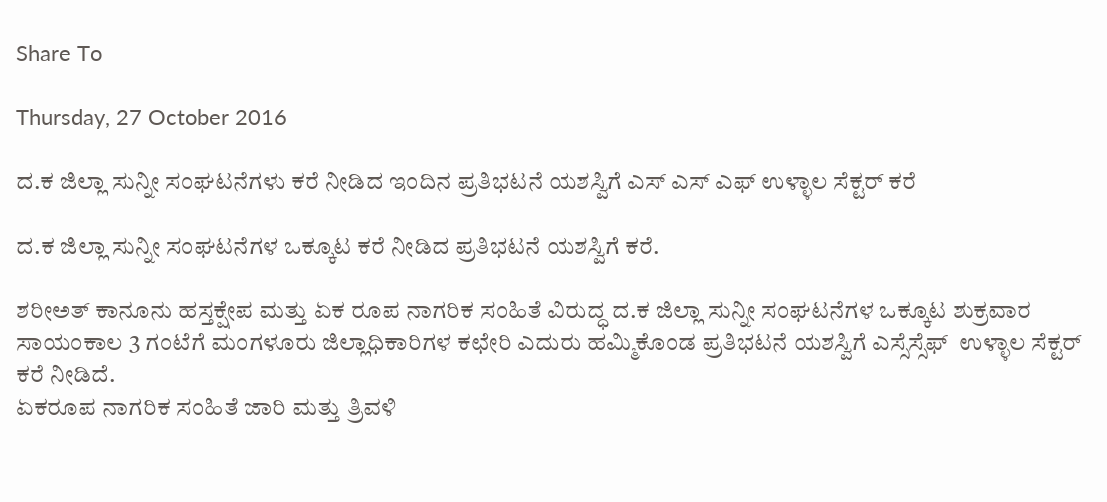Share To

Thursday, 27 October 2016

ದ.ಕ ಜಿಲ್ಲಾ ಸುನ್ನೀ ಸಂಘಟನೆಗಳು ಕರೆ ನೀಡಿದ ಇಂದಿನ ಪ್ರತಿಭಟನೆ ಯಶಸ್ವಿಗೆ ಎಸ್ ಎಸ್ ಎಫ್ ಉಳ್ಳಾಲ ಸೆಕ್ಟರ್ ಕರೆ

ದ.ಕ ಜಿಲ್ಲಾ ಸುನ್ನೀ ಸಂಘಟನೆಗಳ ಒಕ್ಕೂಟ ಕರೆ ನೀಡಿದ ಪ್ರತಿಭಟನೆ ಯಶಸ್ವಿಗೆ ಕರೆ.

ಶರೀಅತ್ ಕಾನೂನು ಹಸ್ತಕ್ಷೇಪ ಮತ್ತು ಏಕ ರೂಪ ನಾಗರಿಕ ಸಂಹಿತೆ ವಿರುದ್ಧ ದ.ಕ ಜಿಲ್ಲಾ ಸುನ್ನೀ ಸಂಘಟನೆಗಳ ಒಕ್ಕೂಟ ಶುಕ್ರವಾರ ಸಾಯಂಕಾಲ 3 ಗಂಟೆಗೆ ಮಂಗಳೂರು ಜಿಲ್ಲಾಧಿಕಾರಿಗಳ ಕಛೇರಿ ಎದುರು ಹಮ್ಮಿಕೊಂಡ ಪ್ರತಿಭಟನೆ ಯಶಸ್ವಿಗೆ ಎಸ್ಸೆಸ್ಸೆಫ್  ಉಳ್ಳಾಲ ಸೆಕ್ಟರ್ ಕರೆ ನೀಡಿದೆ.
ಏಕರೂಪ ನಾಗರಿಕ ಸಂಹಿತೆ ಜಾರಿ ಮತ್ತು ತ್ರಿವಳಿ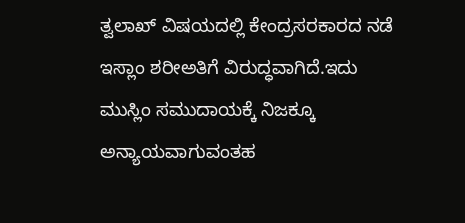ತ್ವಲಾಖ್ ವಿಷಯದಲ್ಲಿ ಕೇಂದ್ರಸರಕಾರದ ನಡೆ ಇಸ್ಲಾಂ ಶರೀಅತಿಗೆ ವಿರುದ್ಧವಾಗಿದೆ.ಇದು ಮುಸ್ಲಿಂ ಸಮುದಾಯಕ್ಕೆ ನಿಜಕ್ಕೂ ಅನ್ಯಾಯವಾಗುವಂತಹ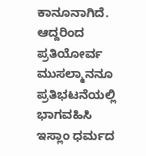ಕಾನೂನಾಗಿದೆ. ಆದ್ದರಿಂದ ಪ್ರತಿಯೋರ್ವ ಮುಸಲ್ಮಾನನೂ ಪ್ರತಿಭಟನೆಯಲ್ಲಿ ಭಾಗವಹಿಸಿ ಇಸ್ಲಾಂ ಧರ್ಮದ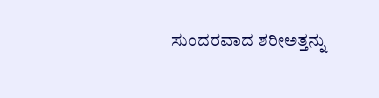ಸುಂದರವಾದ ಶರೀಅತ್ತನ್ನು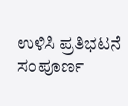ಉಳಿಸಿ ಪ್ರತಿಭಟನೆ ಸಂಪೂರ್ಣ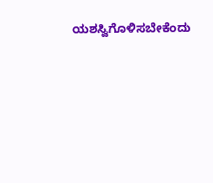ಯಶಸ್ವಿಗೊಳಿಸಬೇಕೆಂದು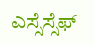ಎಸ್ಸೆಸ್ಸೆಫ್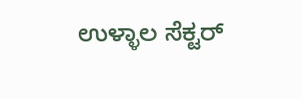ಉಳ್ಳಾಲ ಸೆಕ್ಟರ್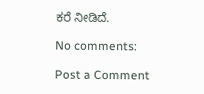ಕರೆ ನೀಡಿದೆ.

No comments:

Post a Comment